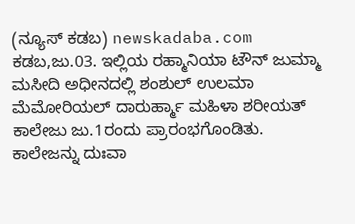(ನ್ಯೂಸ್ ಕಡಬ) newskadaba.com ಕಡಬ,ಜು.03. ಇಲ್ಲಿಯ ರಹ್ಮಾನಿಯಾ ಟೌನ್ ಜುಮ್ಮಾ ಮಸೀದಿ ಅಧೀನದಲ್ಲಿ ಶಂಶುಲ್ ಉಲಮಾ ಮೆಮೋರಿಯಲ್ ದಾರುರ್ಹ್ಮಾ ಮಹಿಳಾ ಶರೀಯತ್ ಕಾಲೇಜು ಜು.1ರಂದು ಪ್ರಾರಂಭಗೊಂಡಿತು.
ಕಾಲೇಜನ್ನು ದುಃವಾ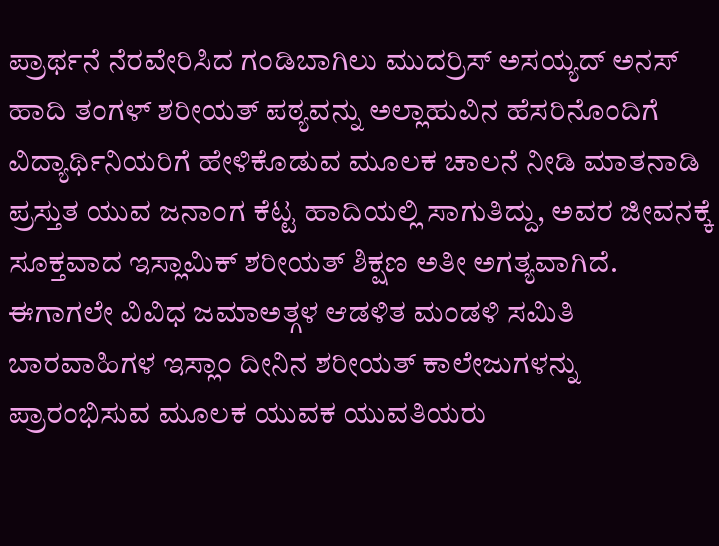ಪ್ರಾರ್ಥನೆ ನೆರವೇರಿಸಿದ ಗಂಡಿಬಾಗಿಲು ಮುದರ್ರಿಸ್ ಅಸಯ್ಯದ್ ಅನಸ್ ಹಾದಿ ತಂಗಳ್ ಶರೀಯತ್ ಪಠ್ಯವನ್ನು ಅಲ್ಲಾಹುವಿನ ಹೆಸರಿನೊಂದಿಗೆ ವಿದ್ಯಾರ್ಥಿನಿಯರಿಗೆ ಹೇಳಿಕೊಡುವ ಮೂಲಕ ಚಾಲನೆ ನೀಡಿ ಮಾತನಾಡಿ ಪ್ರಸ್ತುತ ಯುವ ಜನಾಂಗ ಕೆಟ್ಟ ಹಾದಿಯಲ್ಲಿ ಸಾಗುತಿದ್ದು, ಅವರ ಜೀವನಕ್ಕೆ ಸೂಕ್ತವಾದ ಇಸ್ಲಾಮಿಕ್ ಶರೀಯತ್ ಶಿಕ್ಷಣ ಅತೀ ಅಗತ್ಯವಾಗಿದೆ. ಈಗಾಗಲೇ ವಿವಿಧ ಜಮಾಅತ್ಗಳ ಆಡಳಿತ ಮಂಡಳಿ ಸಮಿತಿ ಬಾರವಾಹಿಗಳ ಇಸ್ಲಾಂ ದೀನಿನ ಶರೀಯತ್ ಕಾಲೇಜುಗಳನ್ನು ಪ್ರಾರಂಭಿಸುವ ಮೂಲಕ ಯುವಕ ಯುವತಿಯರು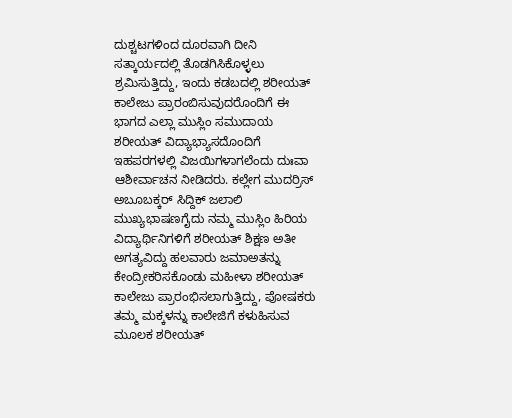ದುಶ್ಚಟಗಳಿಂದ ದೂರವಾಗಿ ದೀನಿ ಸತ್ಕಾರ್ಯದಲ್ಲಿ ತೊಡಗಿಸಿಕೊಳ್ಳಲು ಶ್ರಮಿಸುತ್ತಿದ್ದು, ಇಂದು ಕಡಬದಲ್ಲಿ ಶರೀಯತ್ ಕಾಲೇಜು ಪ್ರಾರಂಬಿಸುವುದರೊಂದಿಗೆ ಈ ಭಾಗದ ಎಲ್ಲಾ ಮುಸ್ಲಿಂ ಸಮುದಾಯ ಶರೀಯತ್ ವಿದ್ಯಾಭ್ಯಾಸದೊಂದಿಗೆ ಇಹಪರಗಳಲ್ಲಿ ವಿಜಯಿಗಳಾಗಲೆಂದು ದುಃವಾ ಆಶೀರ್ವಾಚನ ನೀಡಿದರು. ಕಲ್ಲೇಗ ಮುದರ್ರಿಸ್ ಅಬೂಬಕ್ಕರ್ ಸಿದ್ದಿಕ್ ಜಲಾಲಿ ಮುಖ್ಯಭಾಷಣಗೈದು ನಮ್ಮ ಮುಸ್ಲಿಂ ಹಿರಿಯ ವಿದ್ಯಾರ್ಥಿನಿಗಳಿಗೆ ಶರೀಯತ್ ಶಿಕ್ಷಣ ಅತೀ ಅಗತ್ಯವಿದ್ದು ಹಲವಾರು ಜಮಾಅತನ್ನು ಕೇಂದ್ರೀಕರಿಸಕೊಂಡು ಮಹೀಳಾ ಶರೀಯತ್ ಕಾಲೇಜು ಪ್ರಾರಂಭಿಸಲಾಗುತ್ತಿದ್ದು, ಪೋಷಕರು ತಮ್ಮ ಮಕ್ಕಳನ್ನು ಕಾಲೇಜಿಗೆ ಕಳುಹಿಸುವ ಮೂಲಕ ಶರೀಯತ್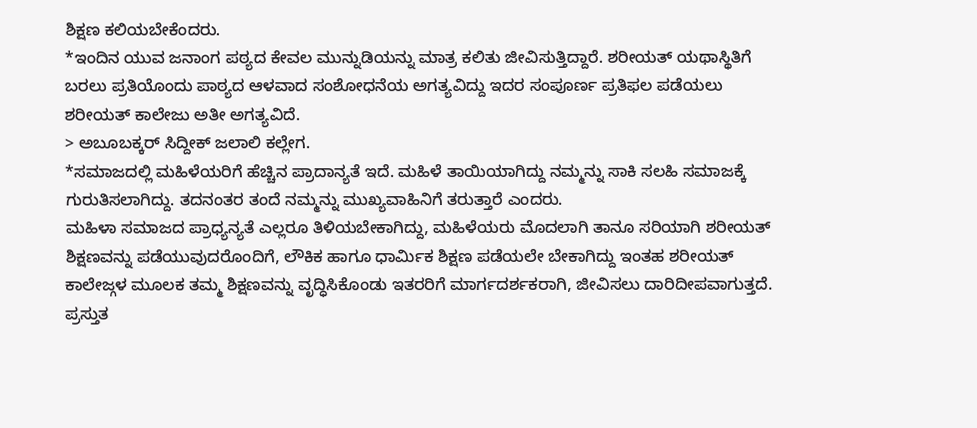ಶಿಕ್ಷಣ ಕಲಿಯಬೇಕೆಂದರು.
*ಇಂದಿನ ಯುವ ಜನಾಂಗ ಪಠ್ಯದ ಕೇವಲ ಮುನ್ನುಡಿಯನ್ನು ಮಾತ್ರ ಕಲಿತು ಜೀವಿಸುತ್ತಿದ್ದಾರೆ. ಶರೀಯತ್ ಯಥಾಸ್ಥಿತಿಗೆ ಬರಲು ಪ್ರತಿಯೊಂದು ಪಾಠ್ಯದ ಆಳವಾದ ಸಂಶೋಧನೆಯ ಅಗತ್ಯವಿದ್ದು ಇದರ ಸಂಪೂರ್ಣ ಪ್ರತಿಫಲ ಪಡೆಯಲು ಶರೀಯತ್ ಕಾಲೇಜು ಅತೀ ಅಗತ್ಯವಿದೆ.
> ಅಬೂಬಕ್ಕರ್ ಸಿದ್ದೀಕ್ ಜಲಾಲಿ ಕಲ್ಲೇಗ.
*ಸಮಾಜದಲ್ಲಿ ಮಹಿಳೆಯರಿಗೆ ಹೆಚ್ಚಿನ ಪ್ರಾದಾನ್ಯತೆ ಇದೆ. ಮಹಿಳೆ ತಾಯಿಯಾಗಿದ್ದು ನಮ್ಮನ್ನು ಸಾಕಿ ಸಲಹಿ ಸಮಾಜಕ್ಕೆ ಗುರುತಿಸಲಾಗಿದ್ದು. ತದನಂತರ ತಂದೆ ನಮ್ಮನ್ನು ಮುಖ್ಯವಾಹಿನಿಗೆ ತರುತ್ತಾರೆ ಎಂದರು.
ಮಹಿಳಾ ಸಮಾಜದ ಪ್ರಾಧ್ಯನ್ಯತೆ ಎಲ್ಲರೂ ತಿಳಿಯಬೇಕಾಗಿದ್ದು, ಮಹಿಳೆಯರು ಮೊದಲಾಗಿ ತಾನೂ ಸರಿಯಾಗಿ ಶರೀಯತ್ ಶಿಕ್ಷಣವನ್ನು ಪಡೆಯುವುದರೊಂದಿಗೆ, ಲೌಕಿಕ ಹಾಗೂ ಧಾರ್ಮಿಕ ಶಿಕ್ಷಣ ಪಡೆಯಲೇ ಬೇಕಾಗಿದ್ದು ಇಂತಹ ಶರೀಯತ್ ಕಾಲೇಜ್ಗಳ ಮೂಲಕ ತಮ್ಮ ಶಿಕ್ಷಣವನ್ನು ವೃದ್ಧಿಸಿಕೊಂಡು ಇತರರಿಗೆ ಮಾರ್ಗದರ್ಶಕರಾಗಿ, ಜೀವಿಸಲು ದಾರಿದೀಪವಾಗುತ್ತದೆ.
ಪ್ರಸ್ತುತ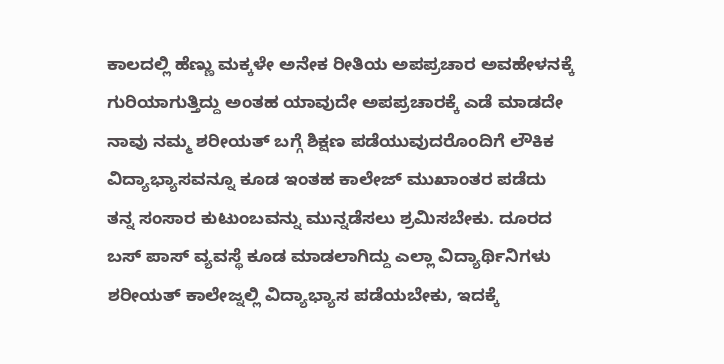ಕಾಲದಲ್ಲಿ ಹೆಣ್ಣು ಮಕ್ಕಳೇ ಅನೇಕ ರೀತಿಯ ಅಪಪ್ರಚಾರ ಅವಹೇಳನಕ್ಕೆ ಗುರಿಯಾಗುತ್ತಿದ್ದು ಅಂತಹ ಯಾವುದೇ ಅಪಪ್ರಚಾರಕ್ಕೆ ಎಡೆ ಮಾಡದೇ ನಾವು ನಮ್ಮ ಶರೀಯತ್ ಬಗ್ಗೆ ಶಿಕ್ಷಣ ಪಡೆಯುವುದರೊಂದಿಗೆ ಲೌಕಿಕ ವಿದ್ಯಾಭ್ಯಾಸವನ್ನೂ ಕೂಡ ಇಂತಹ ಕಾಲೇಜ್ ಮುಖಾಂತರ ಪಡೆದು ತನ್ನ ಸಂಸಾರ ಕುಟುಂಬವನ್ನು ಮುನ್ನಡೆಸಲು ಶ್ರಮಿಸಬೇಕು. ದೂರದ ಬಸ್ ಪಾಸ್ ವ್ಯವಸ್ಥೆ ಕೂಡ ಮಾಡಲಾಗಿದ್ದು ಎಲ್ಲಾ ವಿದ್ಯಾರ್ಥಿನಿಗಳು ಶರೀಯತ್ ಕಾಲೇಜ್ನಲ್ಲಿ ವಿದ್ಯಾಭ್ಯಾಸ ಪಡೆಯಬೇಕು, ಇದಕ್ಕೆ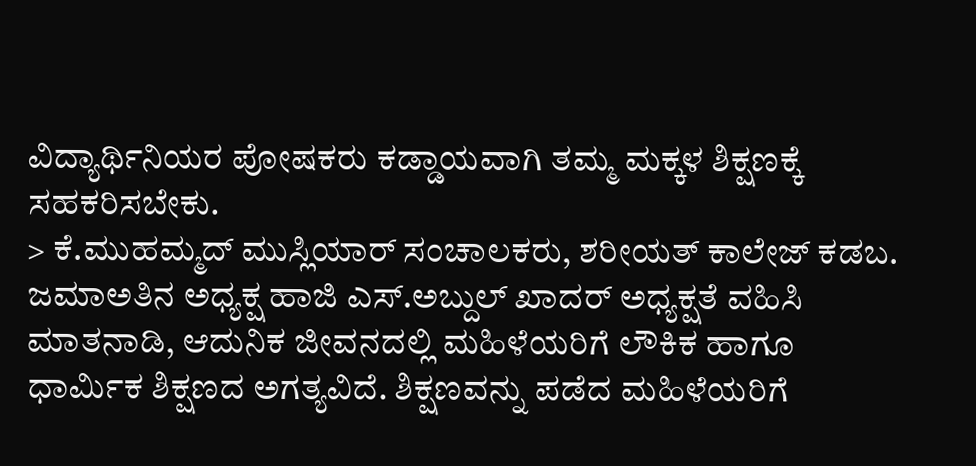ವಿದ್ಯಾರ್ಥಿನಿಯರ ಪೋಷಕರು ಕಡ್ಡಾಯವಾಗಿ ತಮ್ಮ ಮಕ್ಕಳ ಶಿಕ್ಷಣಕ್ಕೆ ಸಹಕರಿಸಬೇಕು.
> ಕೆ.ಮುಹಮ್ಮದ್ ಮುಸ್ಲಿಯಾರ್ ಸಂಚಾಲಕರು, ಶರೀಯತ್ ಕಾಲೇಜ್ ಕಡಬ.
ಜಮಾಅತಿನ ಅಧ್ಯಕ್ಷ ಹಾಜಿ ಎಸ್.ಅಬ್ದುಲ್ ಖಾದರ್ ಅಧ್ಯಕ್ಷತೆ ವಹಿಸಿ ಮಾತನಾಡಿ, ಆದುನಿಕ ಜೀವನದಲ್ಲಿ ಮಹಿಳೆಯರಿಗೆ ಲೌಕಿಕ ಹಾಗೂ ಧಾರ್ಮಿಕ ಶಿಕ್ಷಣದ ಅಗತ್ಯವಿದೆ. ಶಿಕ್ಷಣವನ್ನು ಪಡೆದ ಮಹಿಳೆಯರಿಗೆ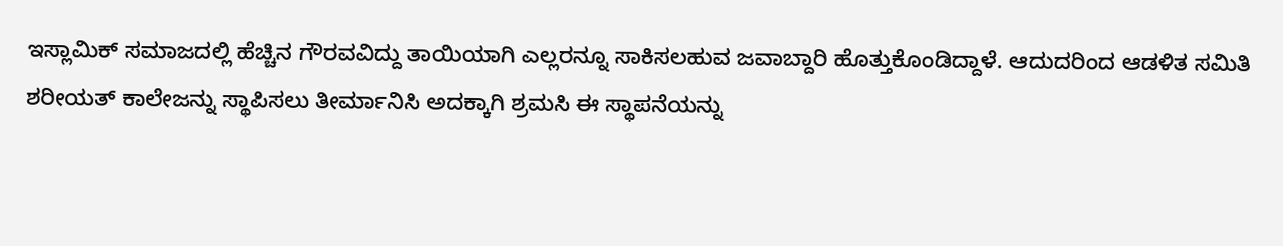ಇಸ್ಲಾಮಿಕ್ ಸಮಾಜದಲ್ಲಿ ಹೆಚ್ಚಿನ ಗೌರವವಿದ್ದು ತಾಯಿಯಾಗಿ ಎಲ್ಲರನ್ನೂ ಸಾಕಿಸಲಹುವ ಜವಾಬ್ದಾರಿ ಹೊತ್ತುಕೊಂಡಿದ್ದಾಳೆ. ಆದುದರಿಂದ ಆಡಳಿತ ಸಮಿತಿ ಶರೀಯತ್ ಕಾಲೇಜನ್ನು ಸ್ಥಾಪಿಸಲು ತೀರ್ಮಾನಿಸಿ ಅದಕ್ಕಾಗಿ ಶ್ರಮಸಿ ಈ ಸ್ಥಾಪನೆಯನ್ನು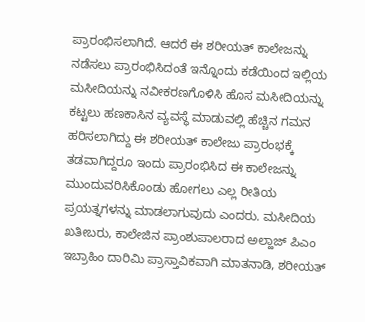ಪ್ರಾರಂಭಿಸಲಾಗಿದೆ. ಆದರೆ ಈ ಶರೀಯತ್ ಕಾಲೇಜನ್ನು ನಡೆಸಲು ಪ್ರಾರಂಭಿಸಿದಂತೆ ಇನ್ನೊಂದು ಕಡೆಯಿಂದ ಇಲ್ಲಿಯ ಮಸೀದಿಯನ್ನು ನವೀಕರಣಗೊಳಿಸಿ ಹೊಸ ಮಸೀದಿಯನ್ನು ಕಟ್ಟಲು ಹಣಕಾಸಿನ ವ್ಯವಸ್ಥೆ ಮಾಡುವಲ್ಲಿ ಹೆಚ್ಚಿನ ಗಮನ ಹರಿಸಲಾಗಿದ್ದು ಈ ಶರೀಯತ್ ಕಾಲೇಜು ಪ್ರಾರಂಭಕ್ಕೆ ತಡವಾಗಿದ್ದರೂ ಇಂದು ಪ್ರಾರಂಭಿಸಿದ ಈ ಕಾಲೇಜನ್ನು ಮುಂದುವರಿಸಿಕೊಂಡು ಹೋಗಲು ಎಲ್ಲ ರೀತಿಯ ಪ್ರಯತ್ನಗಳನ್ನು ಮಾಡಲಾಗುವುದು ಎಂದರು. ಮಸೀದಿಯ ಖತೀಬರು, ಕಾಲೇಜಿನ ಪ್ರಾಂಶುಪಾಲರಾದ ಅಲ್ಹಾಜ್ ಪಿಎಂ ಇಬ್ರಾಹಿಂ ದಾರಿಮಿ ಪ್ರಾಸ್ತಾವಿಕವಾಗಿ ಮಾತನಾಡಿ, ಶರೀಯತ್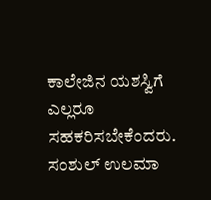ಕಾಲೇಜಿನ ಯಶಸ್ವಿಗೆ ಎಲ್ಲರೂ ಸಹಕರಿಸಬೇಕೆಂದರು.
ಸಂಶುಲ್ ಉಲಮಾ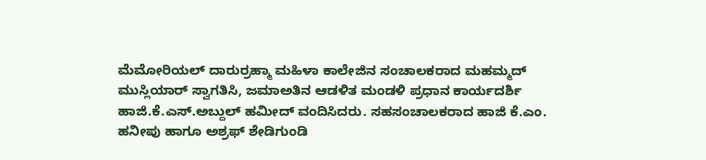ಮೆಮೋರಿಯಲ್ ದಾರುರ್ರಹ್ಮಾ ಮಹಿಳಾ ಕಾಲೇಜಿನ ಸಂಚಾಲಕರಾದ ಮಹಮ್ಮದ್ ಮುಸ್ಲಿಯಾರ್ ಸ್ವಾಗತಿಸಿ, ಜಮಾಅತಿನ ಆಡಳಿತ ಮಂಡಳಿ ಪ್ರಧಾನ ಕಾರ್ಯದರ್ಶಿ ಹಾಜಿ.ಕೆ.ಎಸ್.ಅಬ್ದುಲ್ ಹಮೀದ್ ವಂದಿಸಿದರು. ಸಹಸಂಚಾಲಕರಾದ ಹಾಜಿ ಕೆ.ಎಂ. ಹನೀಪು ಹಾಗೂ ಅಶ್ರಫ್ ಶೇಡಿಗುಂಡಿ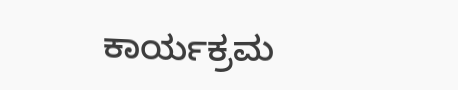ಕಾರ್ಯಕ್ರಮ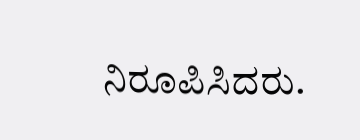ನಿರೂಪಿಸಿದರು.